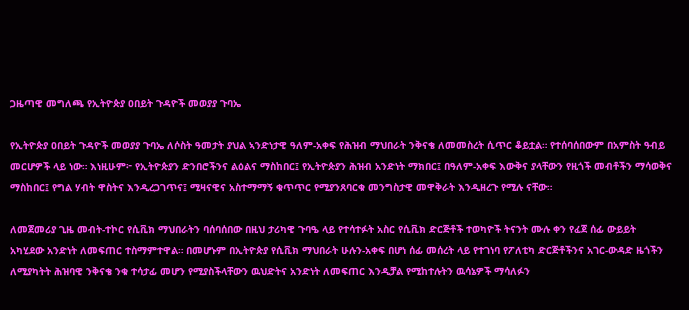ጋዜጣዊ መግለጫ የኢትዮጵያ ዐበይት ጉዳዮች መወያያ ጉባኤ

የኢትዮጵያ ዐበይት ጉዳዮች መወያያ ጉባኤ ለሶስት ዓመታት ያህል ኣንድነታዊ ዓለም-አቀፍ የሕዝብ ማህበራት ንቅናቄ ለመመስረት ሲጥር ቆይቷል። የተሰባሰበውም በአምስት ዓብይ መርሆዎች ላይ ነው። እነዚሁም፦ የኢትዮጵያን ድንበሮችንና ልዕልና ማስከበር፤ የኢትዮጵያን ሕዝብ አንድነት ማክበር፤ በዓለም-አቀፍ እውቅና ያላቸውን የዚጎች መብቶችን ማሳወቅና ማስከበር፤ የግል ሃብት ዋስትና እንዲረጋገጥና፤ ሚዛናዊና አስተማማኝ ቁጥጥር የሚያንጸባርቁ መንግስታዊ መዋቅራት እንዲዘረጉ የሚሉ ናቸው።

ለመጀመሪያ ጊዜ መብት-ተኮር የሲቪክ ማህበራትን ባሰባሰበው በዚህ ታሪካዊ ጉባዔ ላይ የተሳተፉት አስር የሲቪክ ድርጅቶች ተወካዮች ትናንት ሙሉ ቀን የፈጀ ሰፊ ውይይት አካሂደው አንድነት ለመፍጠር ተስማምተዋል። በመሆኑም በኢትዮጵያ የሲቪክ ማህበራት ሁሉን-አቀፍ በሆነ ሰፊ መሰረት ላይ የተገነባ የፖለቲካ ድርጅቶችንና አገር-ውዳድ ዜጎችን ለሚያካትት ሕዝባዊ ንቅናቄ ንቁ ተሳታፊ መሆን የሚያስችላቸውን ዉህድትና አንድነት ለመፍጠር እንዲቻል የሚከተሉትን ዉሳኔዎች ማሳለፉን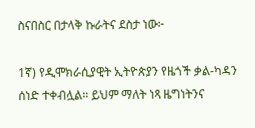ስናበስር በታላቅ ኩራትና ደስታ ነው፦

1ኛ) የዲሞክራሲያዊት ኢትዮጵያን የዜጎች ቃል-ካዳን ሰነድ ተቀብሏል። ይህም ማለት ነጻ ዜግነትንና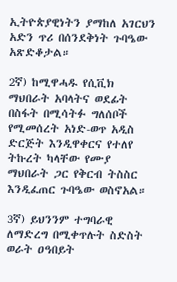ኢትዮጵያዊነትን ያማከለ አገርህን አድን ጥሪ በሰንደቅነት ጉባዔው አጽድቆታል።

2ኛ) ከሚዋሓዱ የሲቪክ ማህበራት አባላትና ወደፊት በስፋት በሚሳትፉ ግለሰቦች የሚመሰረት አነድ-ወጥ አዲስ ድርጅት እንዲዋቀርና የተለየ ትኩረት ካላቸው የሙያ ማህበራት ጋር የቅርብ ትስስር እንዲፈጠር ጉባዔው ወስኖአል።

3ኛ) ይህንንም ተግባራዊ ለማድረግ በሚቀጥሉት ስድስት ወራት ዐዓበይት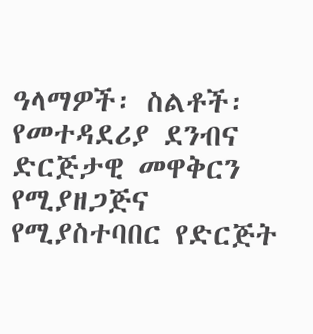ዓላማዎች፡ ስልቶች፡ የመተዳደሪያ ደንብና ድርጅታዊ መዋቅርን የሚያዘጋጅና የሚያስተባበር የድርጅት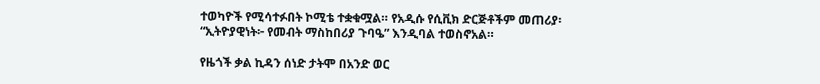ተወካዮች የሚሳተፉበት ኮሚቴ ተቋቁሟል። የአዲሱ የሲቪክ ድርጅቶችም መጠሪያ፡
“ኢትዮያዊነት፦ የመብት ማስከበሪያ ጉባዔ” እንዲባል ተወስኖአል።

የዜጎች ቃል ኪዳን ሰነድ ታትሞ በአንድ ወር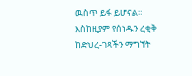ዉስጥ ይፋ ይሆናል። እስከዚያም የሰነዱን ረቂቅ ከድህረ-ገጻችን ማግኘት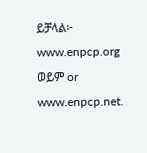ይቻላል፦ www.enpcp.org ወይም or www.enpcp.net.